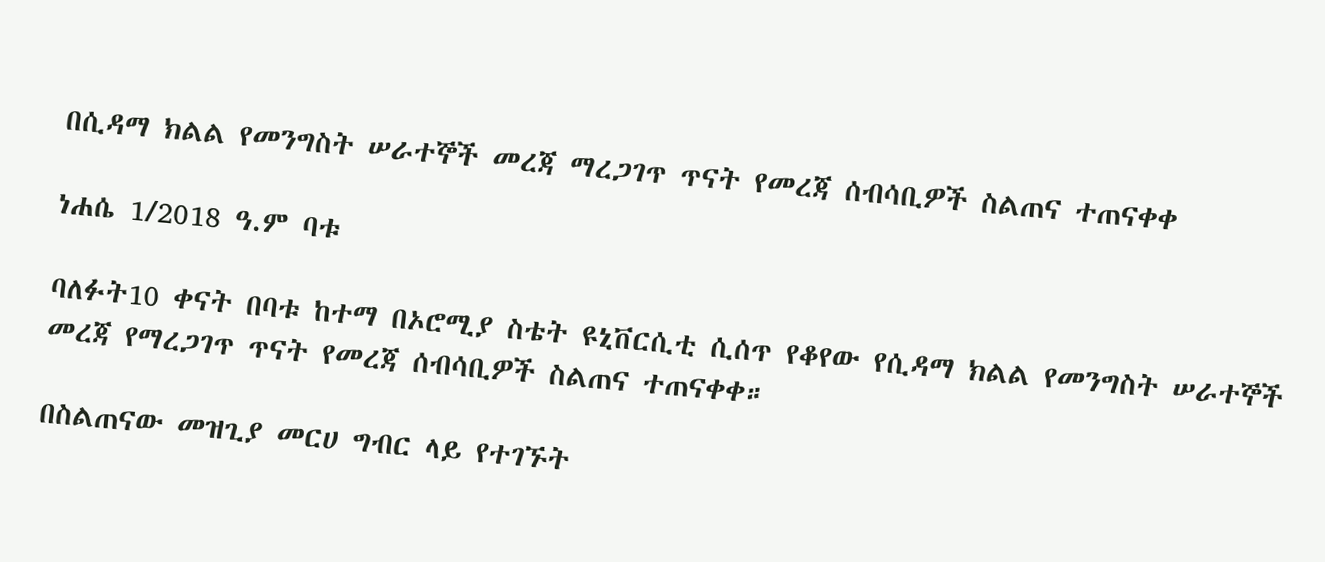በሲዳማ ክልል የመንግስት ሠራተኞች መረጃ ማረጋገጥ ጥናት የመረጃ ሰብሳቢዎች ስልጠና ተጠናቀቀ

ነሐሴ 1/2018 ዓ.ም ባቱ

ባለፉት10 ቀናት በባቱ ከተማ በኦሮሚያ ስቴት ዩኒቨርሲቲ ሲሰጥ የቆየው የሲዳማ ክልል የመንግስት ሠራተኞች መረጃ የማረጋገጥ ጥናት የመረጃ ሰብሳቢዎች ስልጠና ተጠናቀቀ።

በስልጠናው መዝጊያ መርሀ ግብር ላይ የተገኙት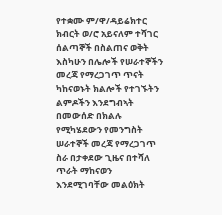የተቋሙ ም/ዋ/ዳይሬክተር ክብርት ወ/ሮ አይናለም ተሻገር ሰልጣኞች በስልጠና ወቅት እስካሁን በሌሎች የሠራተኞችን መረጃ የማረጋገጥ ጥናት ካከናወኑት ክልሎች የተገኙትን ልምዶችን እንደግብኣት በመውሰድ በክልሉ የሚካሄደውን የመንግስት ሠራተኞች መረጃ የማረጋገጥ ስራ በታቀደው ጊዜና በተሻለ ጥራት ማከናወን እንደሚገባቸው መልዕክት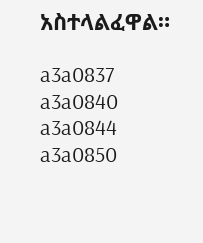አስተላልፈዋል።

a3a0837
a3a0840
a3a0844
a3a0850